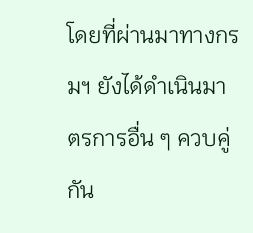โดยที่ผ่านมาทางกรมฯ ยังได้ดำเนินมาตรการอื่น ๆ ควบคู่กัน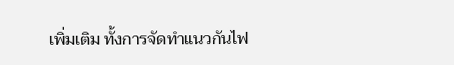เพิ่มเติม ทั้งการจัดทำแนวกันไฟ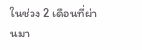ในช่วง 2 เดือนที่ผ่านมา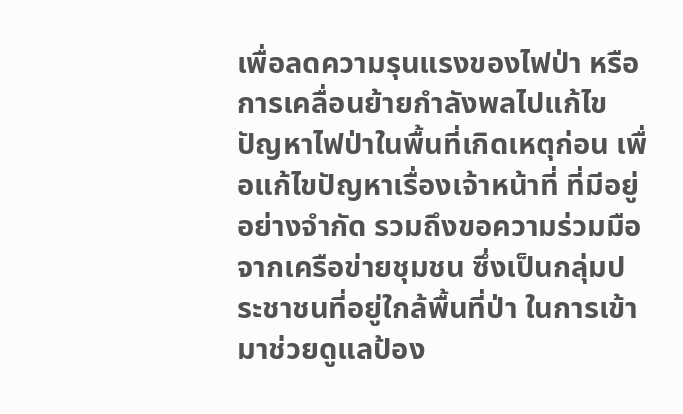เพื่อลดความรุนแรงของไฟป่า หรือการเคลื่อนย้ายกำลังพลไปแก้ไขปัญหาไฟป่าในพื้นที่เกิดเหตุก่อน เพื่อแก้ไขปัญหาเรื่องเจ้าหน้าที่ ที่มีอยู่อย่างจำกัด รวมถึงขอความร่วมมือจากเครือข่ายชุมชน ซึ่งเป็นกลุ่มประชาชนที่อยู่ใกล้พื้นที่ป่า ในการเข้ามาช่วยดูแลป้อง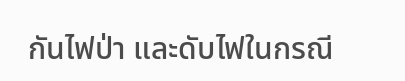กันไฟป่า และดับไฟในกรณี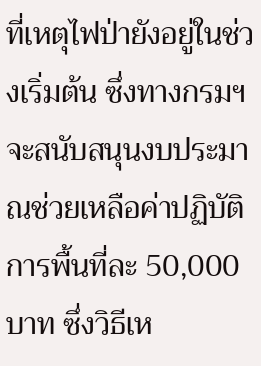ที่เหตุไฟป่ายังอยู่ในช่วงเริ่มต้น ซึ่งทางกรมฯ จะสนับสนุนงบประมาณช่วยเหลือค่าปฏิบัติการพื้นที่ละ 50,000 บาท ซึ่งวิธีเห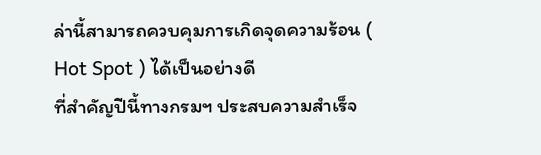ล่านี้สามารถควบคุมการเกิดจุดความร้อน ( Hot Spot ) ได้เป็นอย่างดี
ที่สำคัญปีนี้ทางกรมฯ ประสบความสำเร็จ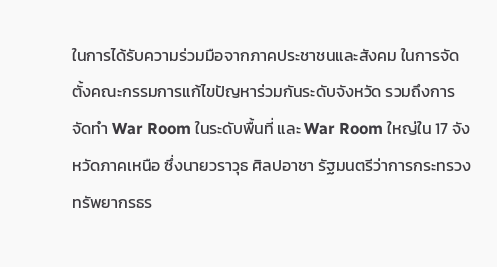ในการได้รับความร่วมมือจากภาคประชาชนและสังคม ในการจัดตั้งคณะกรรมการแก้ไขปัญหาร่วมกันระดับจังหวัด รวมถึงการจัดทำ War Room ในระดับพื้นที่ และ War Room ใหญ่ใน 17 จังหวัดภาคเหนือ ซึ่งนายวราวุธ ศิลปอาชา รัฐมนตรีว่าการกระทรวงทรัพยากรธร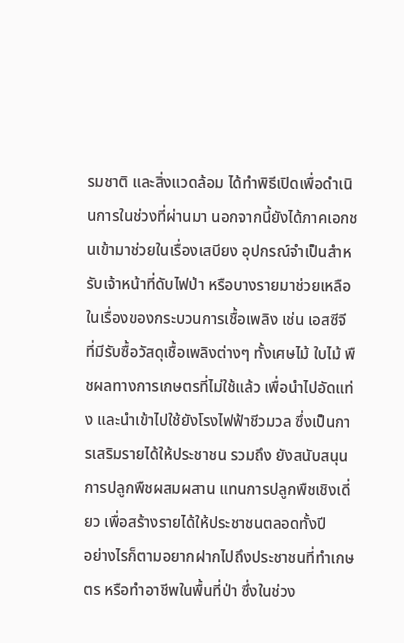รมชาติ และสิ่งแวดล้อม ได้ทำพิธีเปิดเพื่อดำเนินการในช่วงที่ผ่านมา นอกจากนี้ยังได้ภาคเอกชนเข้ามาช่วยในเรื่องเสบียง อุปกรณ์จำเป็นสำหรับเจ้าหน้าที่ดับไฟป่า หรือบางรายมาช่วยเหลือในเรื่องของกระบวนการเชื้อเพลิง เช่น เอสซีจี ที่มีรับซื้อวัสดุเชื้อเพลิงต่างๆ ทั้งเศษไม้ ใบไม้ พืชผลทางการเกษตรที่ไม่ใช้แล้ว เพื่อนำไปอัดแท่ง และนำเข้าไปใช้ยังโรงไฟฟ้าชีวมวล ซึ่งเป็นการเสริมรายได้ให้ประชาชน รวมถึง ยังสนับสนุนการปลูกพืชผสมผสาน แทนการปลูกพืชเชิงเดี่ยว เพื่อสร้างรายได้ให้ประชาชนตลอดทั้งปี
อย่างไรก็ตามอยากฝากไปถึงประชาชนที่ทำเกษตร หรือทำอาชีพในพื้นที่ป่า ซึ่งในช่วง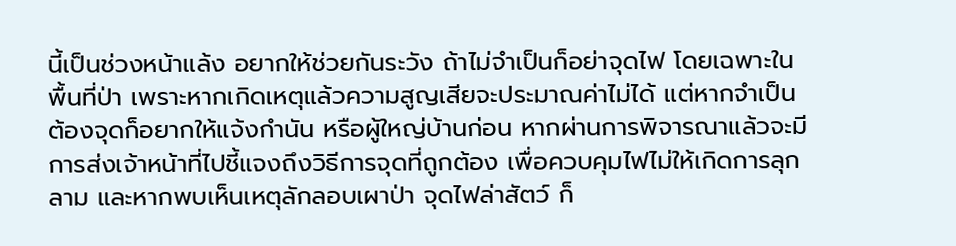นี้เป็นช่วงหน้าแล้ง อยากให้ช่วยกันระวัง ถ้าไม่จำเป็นก็อย่าจุดไฟ โดยเฉพาะในพื้นที่ป่า เพราะหากเกิดเหตุแล้วความสูญเสียจะประมาณค่าไม่ได้ แต่หากจำเป็นต้องจุดก็อยากให้แจ้งกำนัน หรือผู้ใหญ่บ้านก่อน หากผ่านการพิจารณาแล้วจะมีการส่งเจ้าหน้าที่ไปชี้แจงถึงวิธีการจุดที่ถูกต้อง เพื่อควบคุมไฟไม่ให้เกิดการลุกลาม และหากพบเห็นเหตุลักลอบเผาป่า จุดไฟล่าสัตว์ ก็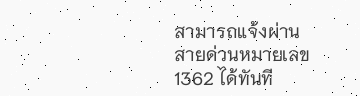สามารถแจ้งผ่านสายด่วนหมายเลข 1362 ได้ทันที